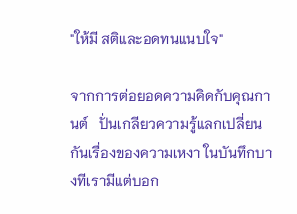"ให้มี สติและอดทนแนบใจ"

จากการต่อยอดความคิดกับคุณกานต์   ปั่นเกลียวความรู้แลกเปลี่ยนกันเรื่องของความเหงา ในบันทึกบางทีเรามีแต่บอก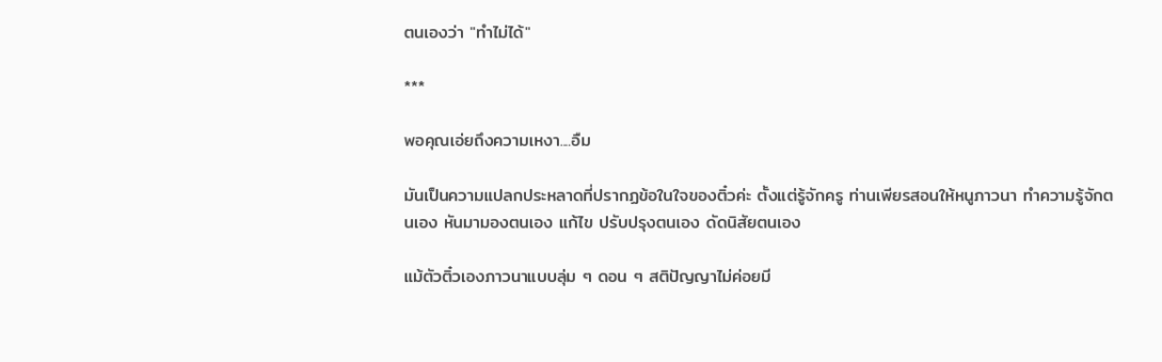ตนเองว่า "ทำไม่ได้"

***

พอคุณเอ่ยถึงความเหงา....อืม

มันเป็นความแปลกประหลาดที่ปรากฏข้อในใจของติ๋วค่ะ ตั้งแต่รู้จักครู ท่านเพียรสอนให้หนูภาวนา ทำความรู้จักตนเอง หันมามองตนเอง แก้ไข ปรับปรุงตนเอง ดัดนิสัยตนเอง

แม้ตัวติ๋วเองภาวนาแบบลุ่ม ๆ ดอน ๆ สติปัญญาไม่ค่อยมี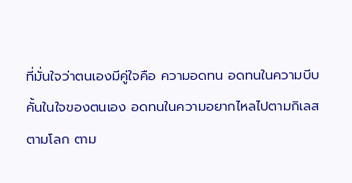ที่มั่นใจว่าตนเองมีคู่ใจคือ ความอดทน อดทนในความบีบคั้นในใจของตนเอง อดทนในความอยากไหลไปตามกิเลส ตามโลก ตาม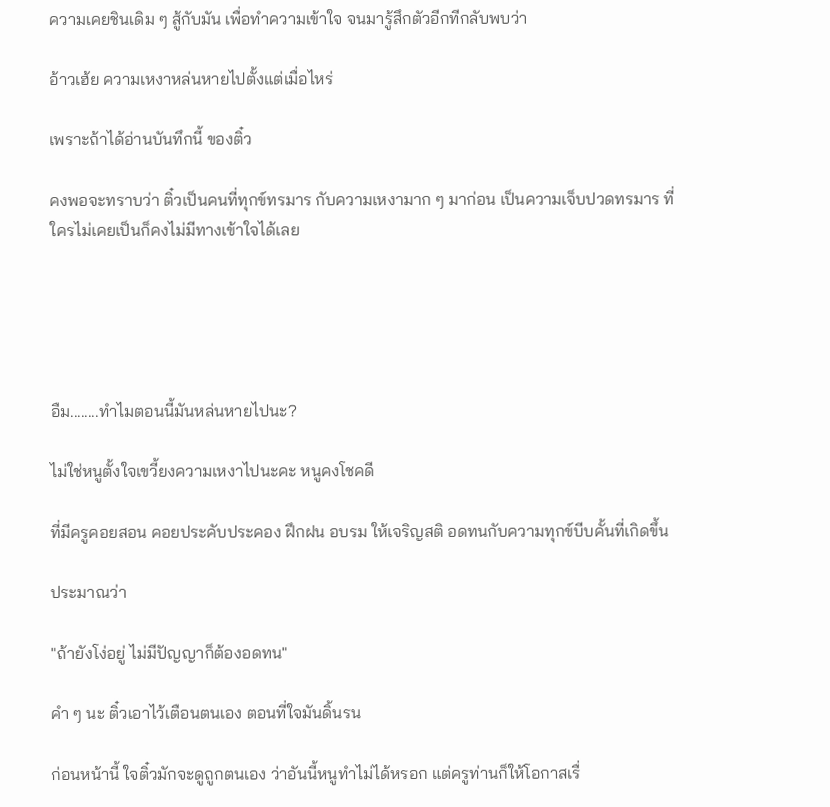ความเคยชินเดิม ๆ สู้กับมัน เพื่อทำความเข้าใจ จนมารู้สึกตัวอีกทีกลับพบว่า

อ้าวเฮ้ย ความเหงาหล่นหายไปตั้งแต่เมื่อไหร่

เพราะถ้าได้อ่านบันทึกนี้ ของติ๋ว

คงพอจะทราบว่า ติ๋วเป็นคนที่ทุกข์ทรมาร กับความเหงามาก ๆ มาก่อน เป็นความเจ็บปวดทรมาร ที่ใครไม่เคยเป็นก็คงไม่มีทางเข้าใจได้เลย





อืม........ทำไมตอนนี้มันหล่นหายไปนะ?

ไม่ใช่หนูตั้งใจเขวี้ยงความเหงาไปนะคะ หนูคงโชคดี

ที่มีครูคอยสอน คอยประคับประคอง ฝึกฝน อบรม ให้เจริญสติ อดทนกับความทุกข์บีบคั้นที่เกิดขึ้น

ประมาณว่า

"ถ้ายังโง่อยู่ ไม่มีปัญญาก็ต้องอดทน"

คำ ๆ นะ ติ๋วเอาไว้เตือนตนเอง ตอนที่ใจมันดิ้นรน

ก่อนหน้านี้ ใจติ๋วมักจะดูถูกตนเอง ว่าอันนี้หนูทำไม่ได้หรอก แต่ครูท่านก็ให้โอกาสเรื่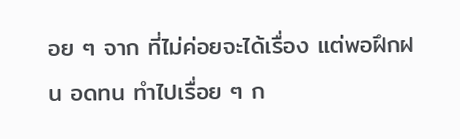อย ๆ จาก ที่ไม่ค่อยจะได้เรื่อง แต่พอฝึกฝน อดทน ทำไปเรื่อย ๆ ก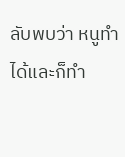ลับพบว่า หนูทำได้และก็ทำ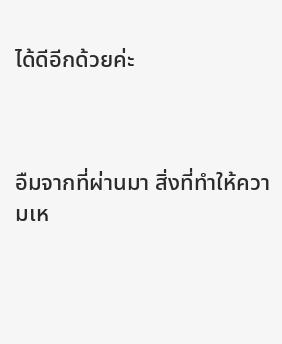ได้ดีอีกด้วยค่ะ



อืมจากที่ผ่านมา สิ่งที่ทำให้ความเห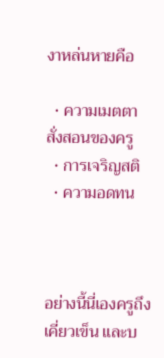งาหล่นหายคือ

  • ความเมตตาสั่งสอนของครู
  • การเจริญสติ
  • ความอดทน



อย่างนี้นี่เองครูถึงเคี่ยวเข็น และบ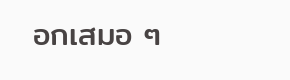อกเสมอ ๆ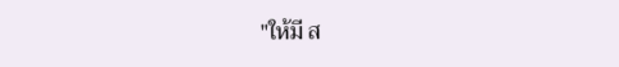"ให้มี ส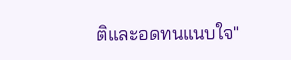ติและอดทนแนบใจ"